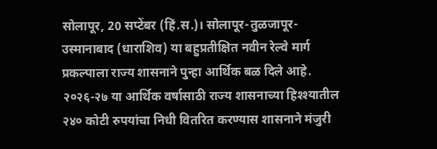सोलापूर, 20 सप्टेंबर (हिं.स.)। सोलापूर-तुळजापूर-उस्मानाबाद (धाराशिव) या बहुप्रतीक्षित नवीन रेल्वे मार्ग प्रकल्पाला राज्य शासनाने पुन्हा आर्थिक बळ दिले आहे. २०२६-२७ या आर्थिक वर्षासाठी राज्य शासनाच्या हिश्श्यातील २४० कोटी रुपयांचा निधी वितरित करण्यास शासनाने मंजुरी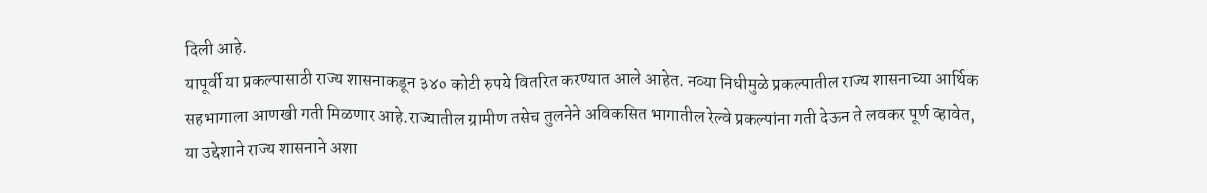दिली आहे.
यापूर्वी या प्रकल्पासाठी राज्य शासनाकडून ३४० कोटी रुपये वितरित करण्यात आले आहेत. नव्या निधीमुळे प्रकल्पातील राज्य शासनाच्या आर्थिक सहभागाला आणखी गती मिळणार आहे.राज्यातील ग्रामीण तसेच तुलनेने अविकसित भागातील रेल्वे प्रकल्पांना गती देऊन ते लवकर पूर्ण व्हावेत, या उद्देशाने राज्य शासनाने अशा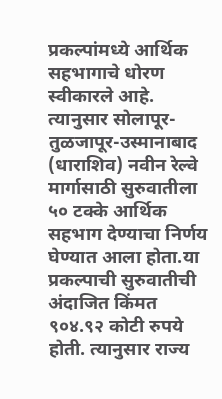प्रकल्पांमध्ये आर्थिक सहभागाचे धोरण स्वीकारले आहे. त्यानुसार सोलापूर-तुळजापूर-उस्मानाबाद (धाराशिव) नवीन रेल्वे मार्गासाठी सुरुवातीला ५० टक्के आर्थिक सहभाग देण्याचा निर्णय घेण्यात आला होता.या प्रकल्पाची सुरुवातीची अंदाजित किंमत ९०४.९२ कोटी रुपये होती. त्यानुसार राज्य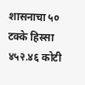शासनाचा ५० टक्के हिस्सा ४५२.४६ कोटी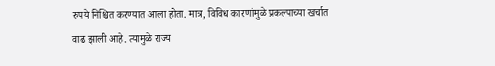रुपये निश्चित करण्यात आला होता. मात्र, विविध कारणांमुळे प्रकल्पाच्या खर्चात वाढ झाली आहे. त्यामुळे राज्य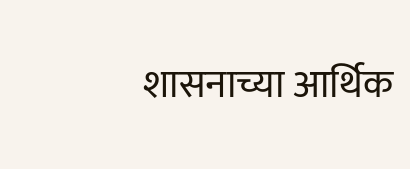शासनाच्या आर्थिक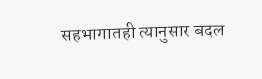सहभागातही त्यानुसार बदल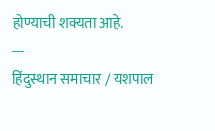होण्याची शक्यता आहे.
---
हिंदुस्थान समाचार / यशपाल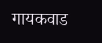गायकवाड